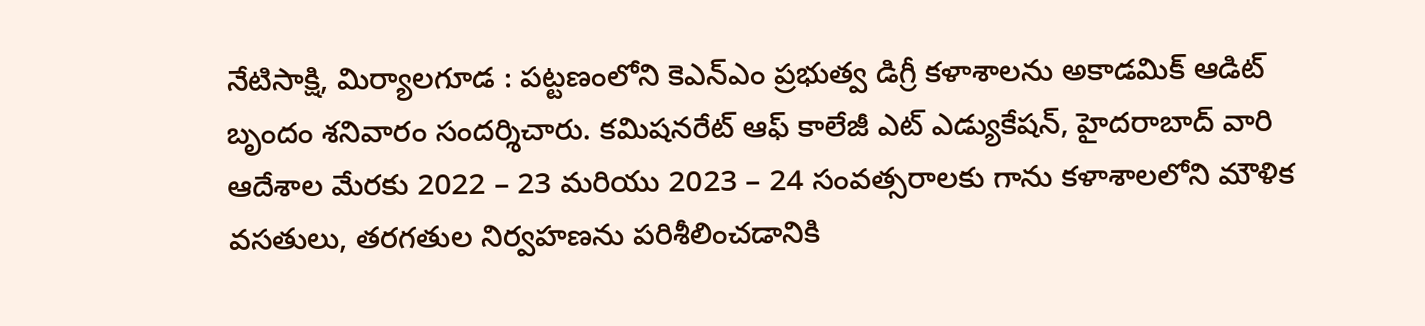నేటిసాక్షి, మిర్యాలగూడ : పట్టణంలోని కెఎన్ఎం ప్రభుత్వ డిగ్రీ కళాశాలను అకాడమిక్ ఆడిట్ బృందం శనివారం సందర్శిచారు. కమిషనరేట్ ఆఫ్ కాలేజీ ఎట్ ఎడ్యుకేషన్, హైదరాబాద్ వారి ఆదేశాల మేరకు 2022 – 23 మరియు 2023 – 24 సంవత్సరాలకు గాను కళాశాలలోని మౌళిక వసతులు, తరగతుల నిర్వహణను పరిశీలించడానికి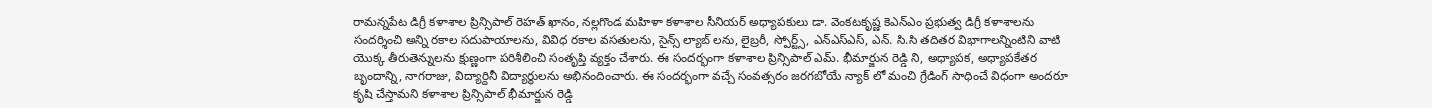రామన్నపేట డిగ్రీ కళాశాల ప్రిన్సిపాల్ రెహత్ ఖానం, నల్లగొండ మహిళా కళాశాల సీనియర్ అధ్యాపకులు డా. వెంకటకృష్ణ కెఎన్ఎం ప్రభుత్వ డిగ్రీ కళాశాలను సందర్శించి అన్ని రకాల సదుపాయాలను, వివిధ రకాల వసతులను, సైన్స్ ల్యాబ్ లను, లైబ్రరీ, స్పోర్ట్స్, ఎన్ఎస్ఎస్, ఎన్. సి.సి తదితర విభాగాలన్నింటిని వాటి యొక్క తీరుతెన్నులను క్షుణ్ణంగా పరిశీలించి సంతృప్తి వ్యక్తం చేశారు. ఈ సందర్భంగా కళాశాల ప్రిన్సిపాల్ ఎమ్. భీమార్జున రెడ్డి ని, అధ్యాపక, అధ్యాపకేతర బృందాన్ని, నాగరాజు, విద్యార్దినీ విద్యార్థులను అభినందించారు. ఈ సందర్భంగా వచ్చే సంవత్సరం జరగబోయే న్యాక్ లో మంచి గ్రేడింగ్ సాధించే విధంగా అందరూ కృషి చేస్తామని కళాశాల ప్రిన్సిపాల్ భీమార్జున రెడ్డి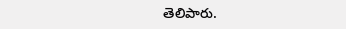తెలిపారు.